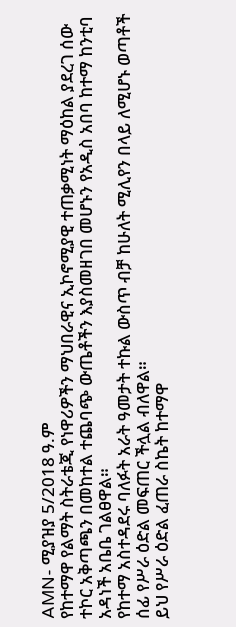AMN- ሚያዝያ 5/2018 ዓ.ም
የከተማዋ የልማት ስትራቴጂ የነዋሪዎችን ማህበራዊና ኢኮኖሚያዊ ተጠቃሚነት ማዕከል ያደረገ ሰው ተኮር አቅጣጫን በመከተል ተጨባጭ ውጤቶችን እያስመዘገበ መሆኑን የአዲስ አበባ ከተማ ከንቲባ አዳነች አቤቤ ገልፀዋል።
የከተማ አስተዳደሩ ባለፉት አራት ዓመታት ተኩል ውስጥ ብቻ ከሁለት ሚሊየን በላይ ለሚሆኑ ወጣቶች ሰፊ የሥራ ዕድል መፍጠር ችሏል ብለዋል።
ይህ የሥራ ዕድል ፈጠራ ስኬት ከተማዋ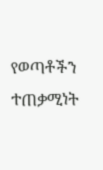የወጣቶችን ተጠቃሚነት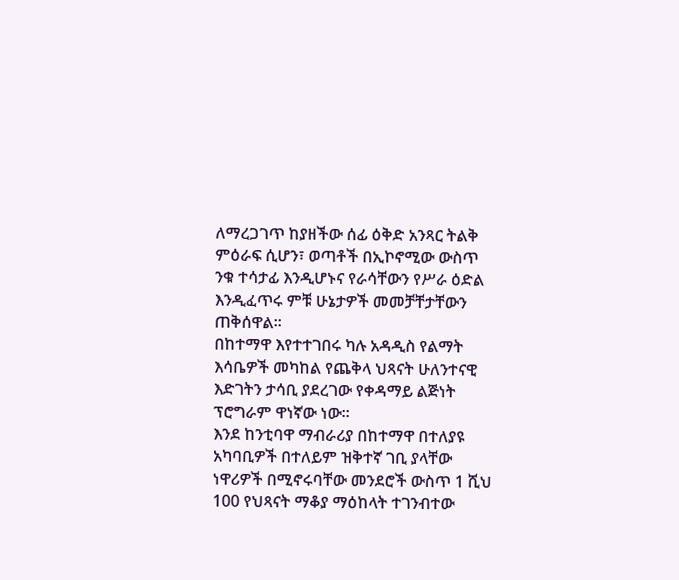ለማረጋገጥ ከያዘችው ሰፊ ዕቅድ አንጻር ትልቅ ምዕራፍ ሲሆን፣ ወጣቶች በኢኮኖሚው ውስጥ ንቁ ተሳታፊ እንዲሆኑና የራሳቸውን የሥራ ዕድል እንዲፈጥሩ ምቹ ሁኔታዎች መመቻቸታቸውን ጠቅሰዋል።
በከተማዋ እየተተገበሩ ካሉ አዳዲስ የልማት እሳቤዎች መካከል የጨቅላ ህጻናት ሁለንተናዊ እድገትን ታሳቢ ያደረገው የቀዳማይ ልጅነት ፕሮግራም ዋነኛው ነው።
እንደ ከንቲባዋ ማብራሪያ በከተማዋ በተለያዩ አካባቢዎች በተለይም ዝቅተኛ ገቢ ያላቸው ነዋሪዎች በሚኖሩባቸው መንደሮች ውስጥ 1 ሺህ 100 የህጻናት ማቆያ ማዕከላት ተገንብተው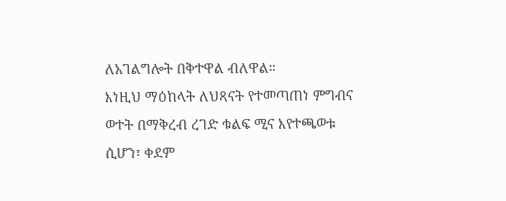ለአገልግሎት በቅተዋል ብለዋል።
እነዚህ ማዕከላት ለህጻናት የተመጣጠነ ምግብና ወተት በማቅረብ ረገድ ቁልፍ ሚና እየተጫወቱ ሲሆን፣ ቀደም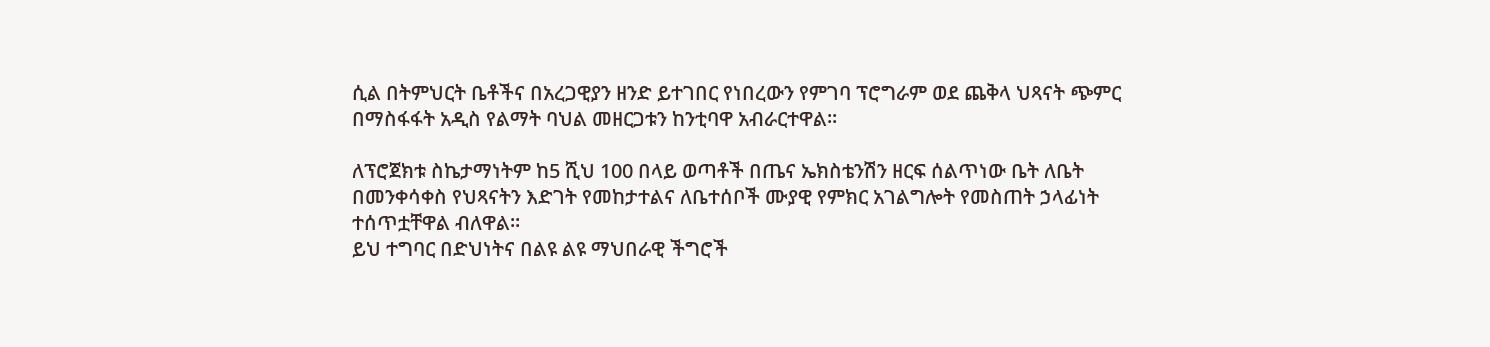ሲል በትምህርት ቤቶችና በአረጋዊያን ዘንድ ይተገበር የነበረውን የምገባ ፕሮግራም ወደ ጨቅላ ህጻናት ጭምር በማስፋፋት አዲስ የልማት ባህል መዘርጋቱን ከንቲባዋ አብራርተዋል።

ለፕሮጀክቱ ስኬታማነትም ከ5 ሺህ 100 በላይ ወጣቶች በጤና ኤክስቴንሽን ዘርፍ ሰልጥነው ቤት ለቤት በመንቀሳቀስ የህጻናትን እድገት የመከታተልና ለቤተሰቦች ሙያዊ የምክር አገልግሎት የመስጠት ኃላፊነት ተሰጥቷቸዋል ብለዋል።
ይህ ተግባር በድህነትና በልዩ ልዩ ማህበራዊ ችግሮች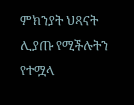ምክንያት ህጻናት ሊያጡ የሚችሉትን የተሟላ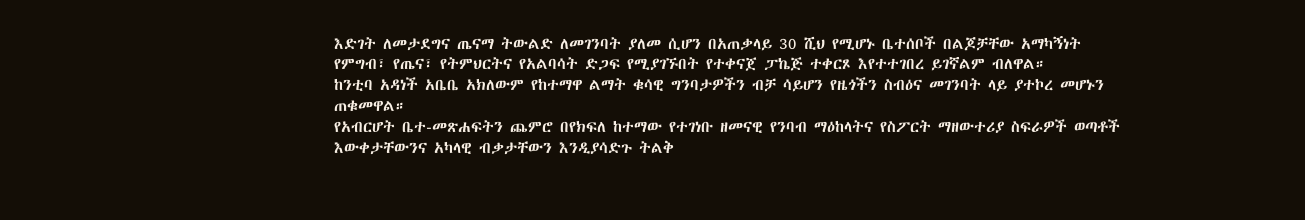እድገት ለመታደግና ጤናማ ትውልድ ለመገንባት ያለመ ሲሆን በአጠቃላይ 30 ሺህ የሚሆኑ ቤተሰቦች በልጆቻቸው አማካኝነት የምግብ፣ የጤና፣ የትምህርትና የአልባሳት ድጋፍ የሚያገኙበት የተቀናጀ ፓኬጅ ተቀርጾ እየተተገበረ ይገኛልም ብለዋል።
ከንቲባ አዳነች አቤቤ አክለውም የከተማዋ ልማት ቁሳዊ ግንባታዎችን ብቻ ሳይሆን የዜጎችን ስብዕና መገንባት ላይ ያተኮረ መሆኑን ጠቁመዋል።
የአብርሆት ቤተ-መጽሐፍትን ጨምሮ በየክፍለ ከተማው የተገነቡ ዘመናዊ የንባብ ማዕከላትና የስፖርት ማዘውተሪያ ስፍራዎች ወጣቶች እውቀታቸውንና አካላዊ ብቃታቸውን እንዲያሳድጉ ትልቅ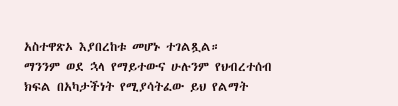አስተዋጽኦ እያበረከቱ መሆኑ ተገልጿል።
ማንንም ወደ ኋላ የማይተውና ሁሉንም የህብረተሰብ ክፍል በአካታችነት የሚያሳትፈው ይህ የልማት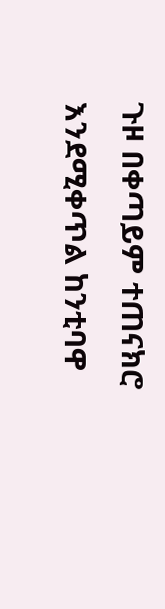ጉዞ በቀጣይም ተጠናክሮ እንደሚቀጥል ከንቲባዋ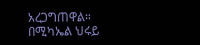አረጋግጠዋል።
በሚካኤል ህሩይ